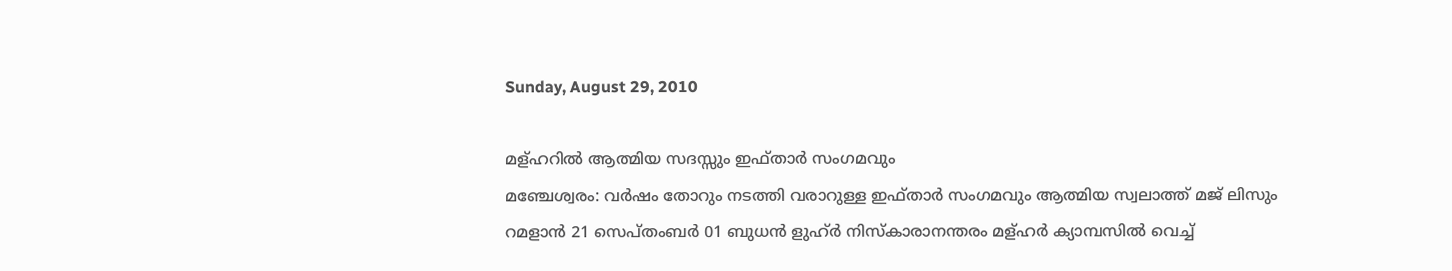Sunday, August 29, 2010

മള്ഹറില്‍ ആത്മിയ സദസ്സും ഇഫ്താര്‍ സംഗമവും
മഞ്ചേശ്വരം: വര്‍ഷം തോറും നടത്തി വരാറുള്ള ഇഫ്താര്‍ സംഗമവും ആത്മിയ സ്വലാത്ത് മജ് ലിസും റമളാന്‍ 21 സെപ്തംബര്‍ 01 ബുധന്‍ ളുഹ്ര്‍ നിസ്കാരാനന്തരം മള്ഹര്‍ ക്യാമ്പസില്‍ വെച്ച്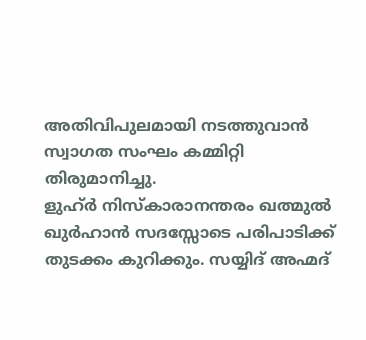അതിവിപുലമായി നടത്തുവാന്‍ സ്വാഗത സംഘം കമ്മിറ്റി തിരുമാനിച്ചു.
ളുഹ്ര്‍ നിസ്കാരാനന്തരം ഖത്മുല്‍ ഖുര്‍ഹാന്‍ സദസ്സോടെ പരിപാടിക്ക് തുടക്കം കുറിക്കും. സയ്യിദ് അഹ്മദ്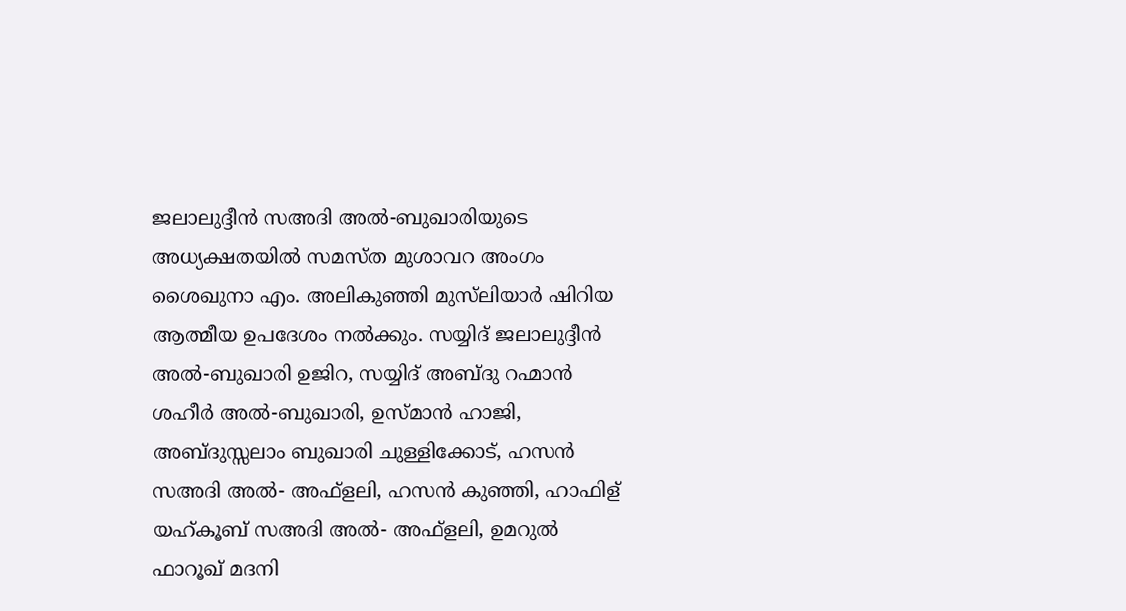ജലാലുദ്ദീന്‍ സഅദി അല്‍-ബുഖാരിയുടെ അധ്യക്ഷതയില്‍ സമസ്ത മുശാവറ അംഗം ശൈഖുനാ എം. അലികുഞ്ഞി മുസ്‌ലിയാര്‍ ഷിറിയ ആത്മീയ ഉപദേശം നല്‍ക്കും. സയ്യിദ് ജലാലുദ്ദീന്‍ അല്‍-ബുഖാരി ഉജിറ, സയ്യിദ് അബ്ദു റഹ്മാന്‍ ശഹീര്‍ അല്‍-ബുഖാരി, ഉസ്മാന്‍ ഹാജി, അബ്ദുസ്സലാം ബുഖാരി ചുള്ളിക്കോട്, ഹസന്‍ സഅദി അല്‍- അഫ്ളലി, ഹസന്‍ കുഞ്ഞി, ഹാഫിള് യഹ്കൂബ്‌ സഅദി അല്‍- അഫ്ളലി, ഉമറുല്‍ ഫാറൂഖ് മദനി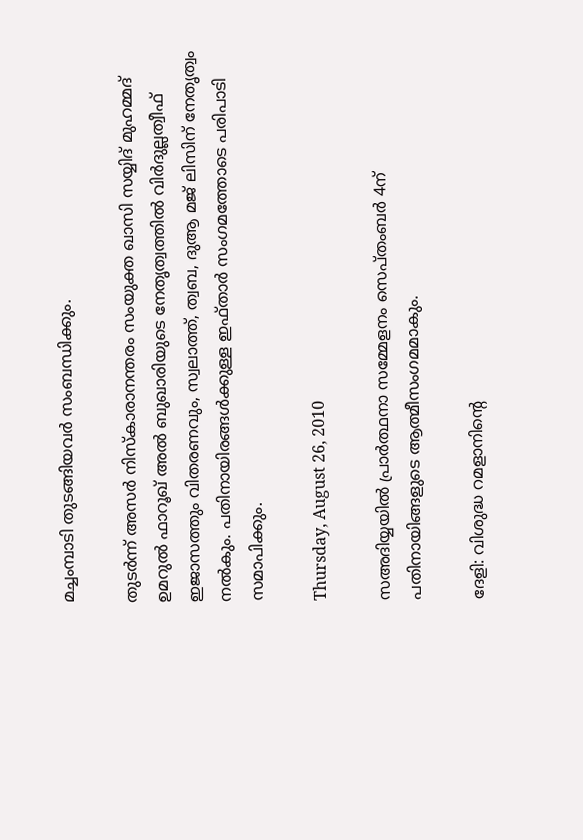മച്ചംമ്പാടി തുടങ്ങിയവര്‍ സംബന്ധിക്കും.

തുടര്‍ന്ന് അസര്‍ നിസ്കാരാനന്തരം സംയുക്ത ഖാസി സയ്യിദ് മുഹമ്മദ് ഉമറുല്‍ ഫാറൂഖ് അല്‍ ബുഖാരിയുടെ നേതൃത്വത്തില്‍ വിര്‍ദുല്ലത്വീഫ് ഇജാസത്തും വിതരണവും, സ്വലാത്ത്, ത്വബ, ദുആ മജ് ലിസിന് നേതൃത്വം നല്‍കും. പതിനായിരങ്ങള്‍ക്കുള്ള ഇഫ്താര്‍ സംഗമത്തോടെ പരിപാടി സമാപിക്കും.

Thursday, August 26, 2010

സഅദിയ്യയില്‍ പ്രാര്‍ത്ഥനാ സമ്മേളനം സെപ്തംബര്‍ 4ന് പതിനായിങ്ങളുടെ ആത്മീസംഗമമാകും.

ദേളി: വിശുദ്ധ റമളാനിന്റെ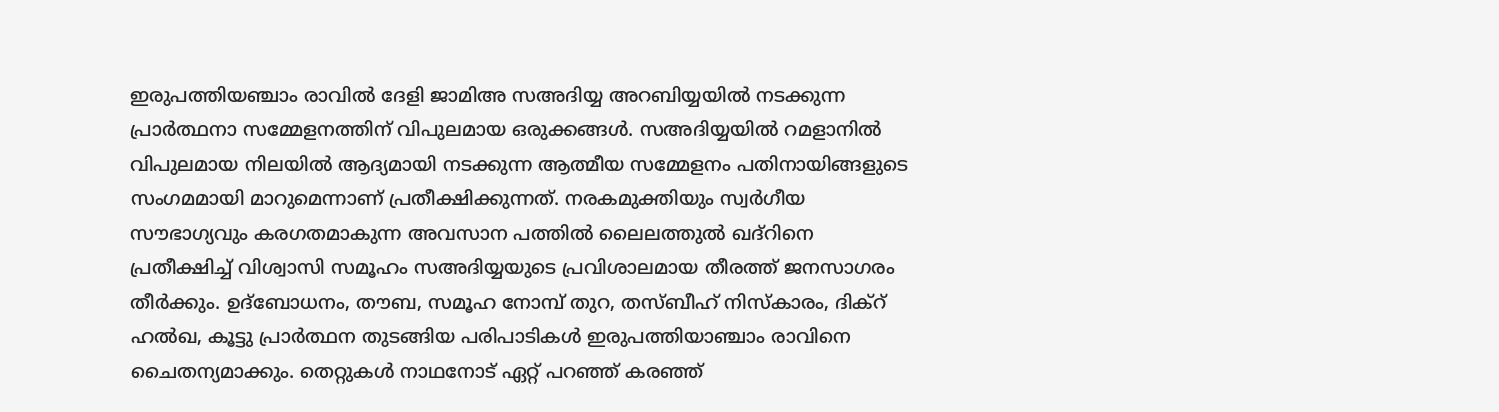ഇരുപത്തിയഞ്ചാം രാവില്‍ ദേളി ജാമിഅ സഅദിയ്യ അറബിയ്യയില്‍ നടക്കുന്ന പ്രാര്‍ത്ഥനാ സമ്മേളനത്തിന് വിപുലമായ ഒരുക്കങ്ങള്‍. സഅദിയ്യയില്‍ റമളാനില്‍ വിപുലമായ നിലയില്‍ ആദ്യമായി നടക്കുന്ന ആത്മീയ സമ്മേളനം പതിനായിങ്ങളുടെ സംഗമമായി മാറുമെന്നാണ് പ്രതീക്ഷിക്കുന്നത്. നരകമുക്തിയും സ്വര്‍ഗീയ സൗഭാഗ്യവും കരഗതമാകുന്ന അവസാന പത്തില്‍ ലൈലത്തുല്‍ ഖദ്‌റിനെ പ്രതീക്ഷിച്ച് വിശ്വാസി സമൂഹം സഅദിയ്യയുടെ പ്രവിശാലമായ തീരത്ത് ജനസാഗരം തീര്‍ക്കും. ഉദ്‌ബോധനം, തൗബ, സമൂഹ നോമ്പ് തുറ, തസ്ബീഹ് നിസ്‌കാരം, ദിക്‌റ് ഹല്‍ഖ, കൂട്ടു പ്രാര്‍ത്ഥന തുടങ്ങിയ പരിപാടികള്‍ ഇരുപത്തിയാഞ്ചാം രാവിനെ ചൈതന്യമാക്കും. തെറ്റുകള്‍ നാഥനോട് ഏറ്റ് പറഞ്ഞ് കരഞ്ഞ്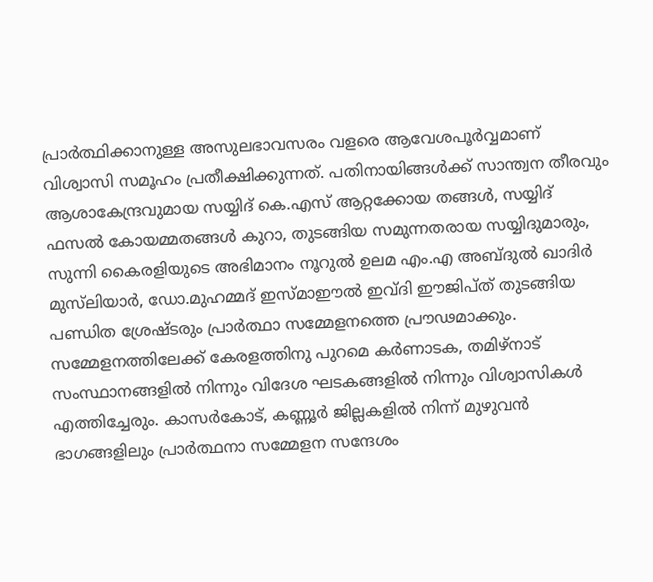പ്രാര്‍ത്ഥിക്കാനുള്ള അസുലഭാവസരം വളരെ ആവേശപൂര്‍വ്വമാണ് വിശ്വാസി സമൂഹം പ്രതീക്ഷിക്കുന്നത്. പതിനായിങ്ങള്‍ക്ക് സാന്ത്വന തീരവും ആശാകേന്ദ്രവുമായ സയ്യിദ് കെ.എസ് ആറ്റക്കോയ തങ്ങള്‍, സയ്യിദ് ഫസല്‍ കോയമ്മതങ്ങള്‍ കുറാ, തുടങ്ങിയ സമുന്നതരായ സയ്യിദുമാരും, സുന്നി കൈരളിയുടെ അഭിമാനം നൂറുല്‍ ഉലമ എം.എ അബ്ദുല്‍ ഖാദിര്‍ മുസ്‌ലിയാര്‍, ഡോ.മുഹമ്മദ് ഇസ്മാഈല്‍ ഇവ്ദി ഈജിപ്ത് തുടങ്ങിയ പണ്ഡിത ശ്രേഷ്ടരും പ്രാര്‍ത്ഥാ സമ്മേളനത്തെ പ്രൗഢമാക്കും. സമ്മേളനത്തിലേക്ക് കേരളത്തിനു പുറമെ കര്‍ണാടക, തമിഴ്‌നാട് സംസ്ഥാനങ്ങളില്‍ നിന്നും വിദേശ ഘടകങ്ങളില്‍ നിന്നും വിശ്വാസികള്‍ എത്തിച്ചേരും. കാസര്‍കോട്, കണ്ണൂര്‍ ജില്ലകളില്‍ നിന്ന് മുഴുവന്‍ ഭാഗങ്ങളിലും പ്രാര്‍ത്ഥനാ സമ്മേളന സന്ദേശം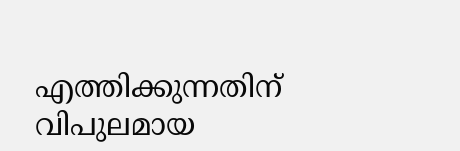എത്തിക്കുന്നതിന് വിപുലമായ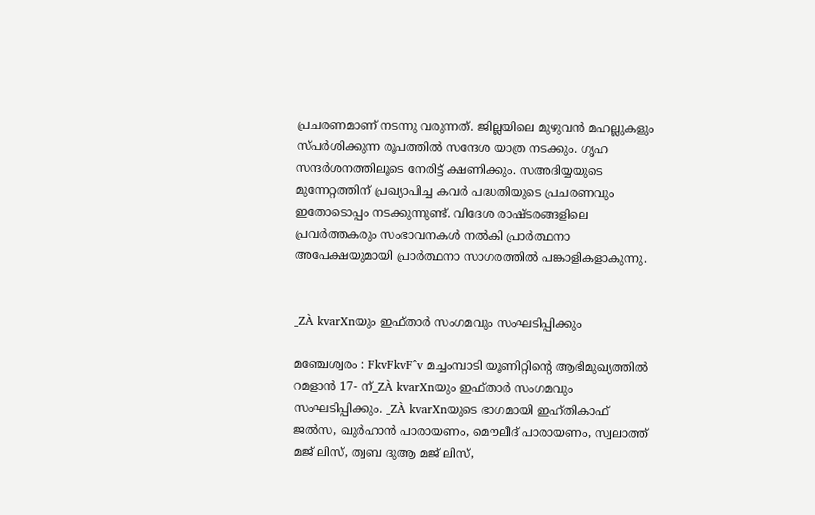പ്രചരണമാണ് നടന്നു വരുന്നത്. ജില്ലയിലെ മുഴുവന്‍ മഹല്ലുകളും സ്പര്‍ശിക്കുന്ന രൂപത്തില്‍ സന്ദേശ യാത്ര നടക്കും. ഗൃഹ സന്ദര്‍ശനത്തിലൂടെ നേരിട്ട് ക്ഷണിക്കും. സഅദിയ്യയുടെ മുന്നേറ്റത്തിന് പ്രഖ്യാപിച്ച കവര്‍ പദ്ധതിയുടെ പ്രചരണവും ഇതോടൊപ്പം നടക്കുന്നുണ്ട്. വിദേശ രാഷ്ടരങ്ങളിലെ പ്രവര്‍ത്തകരും സംഭാവനകള്‍ നല്‍കി പ്രാര്‍ത്ഥനാ അപേക്ഷയുമായി പ്രാര്‍ത്ഥനാ സാഗരത്തില്‍ പങ്കാളികളാകുന്നു.


_ZÀ kvarXnയും ഇഫ്താര്‍ സംഗമവും സംഘടിപ്പിക്കും

മഞ്ചേശ്വരം : FkvFkvF^v മച്ചംമ്പാടി യൂണിറ്റിന്റെ ആഭിമുഖ്യത്തില്‍ റമളാന്‍ 17- ന്_ZÀ kvarXnയും ഇഫ്താര്‍ സംഗമവും സംഘടിപ്പിക്കും. _ZÀ kvarXnയുടെ ഭാഗമായി ഇഹ്തികാഫ് ജല്‍സ, ഖുര്‍ഹാന്‍ പാരായണം, മൌലീദ് പാരായണം, സ്വലാത്ത് മജ് ലിസ്, ത്വബ ദുആ മജ് ലിസ്,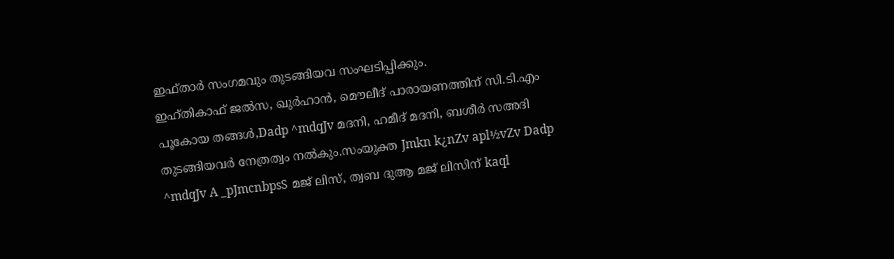ഇഫ്താര്‍ സംഗമവും തുടങ്ങിയവ സംഘടിപ്പിക്കും.
ഇഹ്തികാഫ് ജല്‍സ, ഖുര്‍ഹാന്‍, മൌലീദ് പാരായണത്തിന് സി.ടി.എം പൂകോയ തങ്ങള്‍,Dadp ^mdqJv മദനി, ഹമീദ്‌ മദനി, ബശീര്‍ സഅദി തുടങ്ങിയവര്‍ നേത്രത്വം നല്‍കും.സംയുക്ത Jmkn k¿nZv apl½vZv Dadp ^mdqJv A _pJmcnbpsS മജ് ലിസ്, ത്വബ ദുആ മജ് ലിസിന് kaql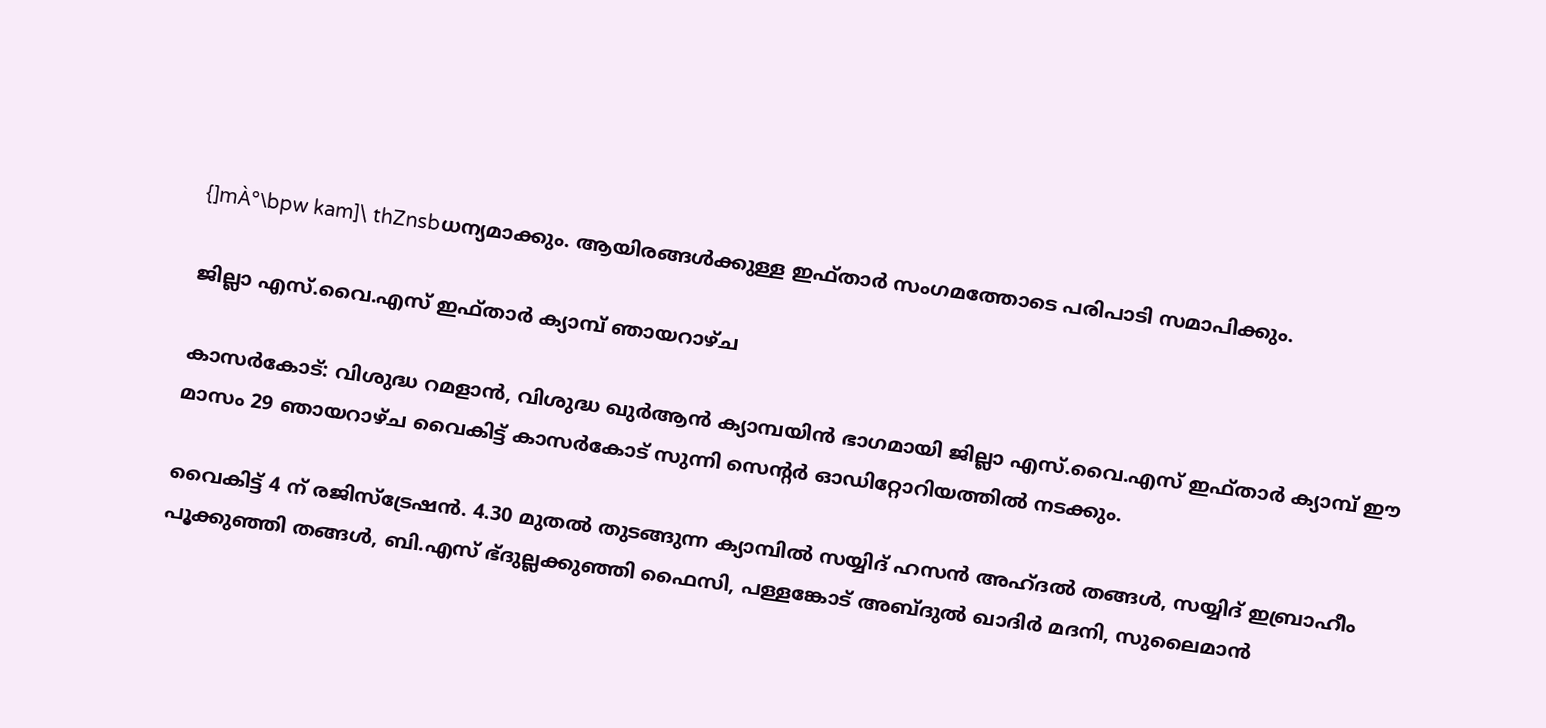{]mÀ°\bpw kam]\ thZnsbധന്യമാക്കും. ആയിരങ്ങള്‍ക്കുള്ള ഇഫ്താര്‍ സംഗമത്തോടെ പരിപാടി സമാപിക്കും.

ജില്ലാ എസ്.വൈ.എസ് ഇഫ്താര്‍ ക്യാമ്പ് ഞായറാഴ്ച

കാസര്‍കോട്: വിശുദ്ധ റമളാന്‍, വിശുദ്ധ ഖുര്‍ആന്‍ ക്യാമ്പയിന്‍ ഭാഗമായി ജില്ലാ എസ്.വൈ.എസ് ഇഫ്താര്‍ ക്യാമ്പ് ഈ മാസം 29 ഞായറാഴ്ച വൈകിട്ട് കാസര്‍കോട് സുന്നി സെന്റര്‍ ഓഡിറ്റോറിയത്തില്‍ നടക്കും.

വൈകിട്ട് 4 ന് രജിസ്‌ട്രേഷന്‍. 4.30 മുതല്‍ തുടങ്ങുന്ന ക്യാമ്പില്‍ സയ്യിദ് ഹസന്‍ അഹ്ദല്‍ തങ്ങള്‍, സയ്യിദ് ഇബ്രാഹീം പൂക്കുഞ്ഞി തങ്ങള്‍, ബി.എസ് ഭ്ദുല്ലക്കുഞ്ഞി ഫൈസി, പള്ളങ്കോട് അബ്ദുല്‍ ഖാദിര്‍ മദനി, സുലൈമാന്‍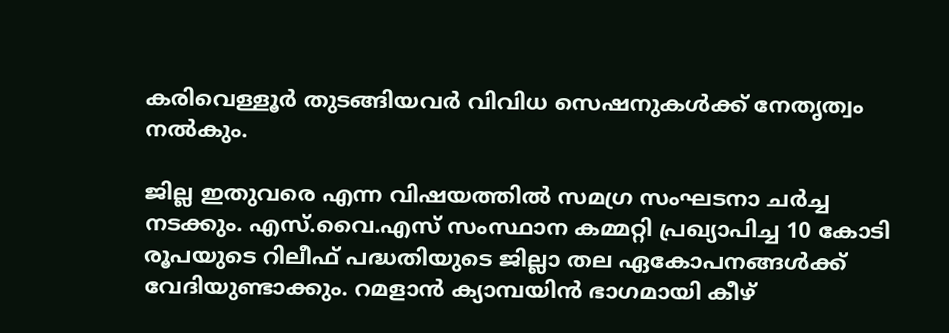കരിവെള്ളൂര്‍ തുടങ്ങിയവര്‍ വിവിധ സെഷനുകള്‍ക്ക് നേതൃത്വം നല്‍കും.

ജില്ല ഇതുവരെ എന്ന വിഷയത്തില്‍ സമഗ്ര സംഘടനാ ചര്‍ച്ച നടക്കും. എസ്.വൈ.എസ് സംസ്ഥാന കമ്മറ്റി പ്രഖ്യാപിച്ച 10 കോടി രൂപയുടെ റിലീഫ് പദ്ധതിയുടെ ജില്ലാ തല ഏകോപനങ്ങള്‍ക്ക് വേദിയുണ്ടാക്കും. റമളാന്‍ ക്യാമ്പയിന്‍ ഭാഗമായി കീഴ്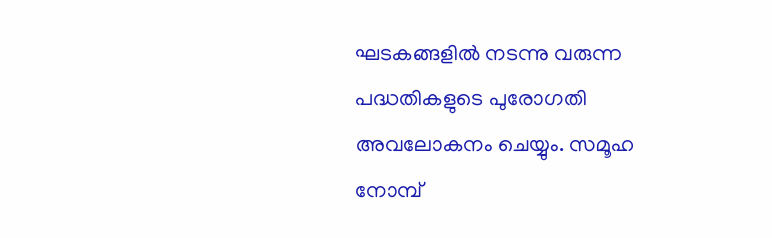ഘടകങ്ങളില്‍ നടന്നു വരുന്ന പദ്ധതികളുടെ പുരോഗതി അവലോകനം ചെയ്യും. സമൂഹ നോമ്പ്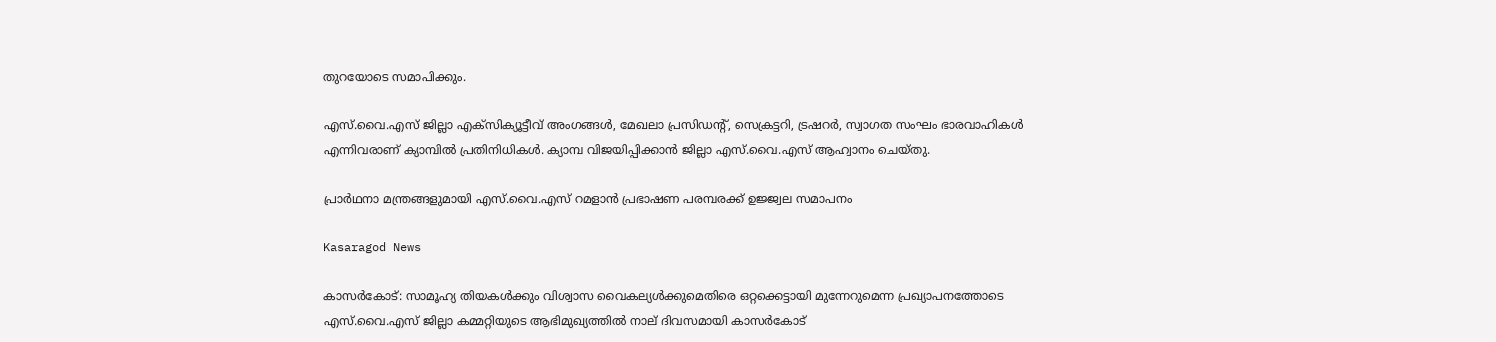തുറയോടെ സമാപിക്കും.

എസ്.വൈ.എസ് ജില്ലാ എക്‌സിക്യൂട്ടീവ് അംഗങ്ങള്‍, മേഖലാ പ്രസിഡന്റ്, സെക്രട്ടറി, ട്രഷറര്‍, സ്വാഗത സംഘം ഭാരവാഹികള്‍ എന്നിവരാണ് ക്യാമ്പില്‍ പ്രതിനിധികള്‍. ക്യാമ്പ വിജയിപ്പിക്കാന്‍ ജില്ലാ എസ്.വൈ.എസ് ആഹ്വാനം ചെയ്തു.

പ്രാര്‍ഥനാ മന്ത്രങ്ങളുമായി എസ്.വൈ.എസ് റമളാന്‍ പ്രഭാഷണ പരമ്പരക്ക് ഉജ്ജ്വല സമാപനം

Kasaragod News

കാസര്‍കോട്: സാമൂഹ്യ തിയകള്‍ക്കും വിശ്വാസ വൈകല്യള്‍ക്കുമെതിരെ ഒറ്റക്കെട്ടായി മുന്നേറുമെന്ന പ്രഖ്യാപനത്തോടെ എസ്.വൈ.എസ് ജില്ലാ കമ്മറ്റിയുടെ ആഭിമുഖ്യത്തില്‍ നാല് ദിവസമായി കാസര്‍കോട്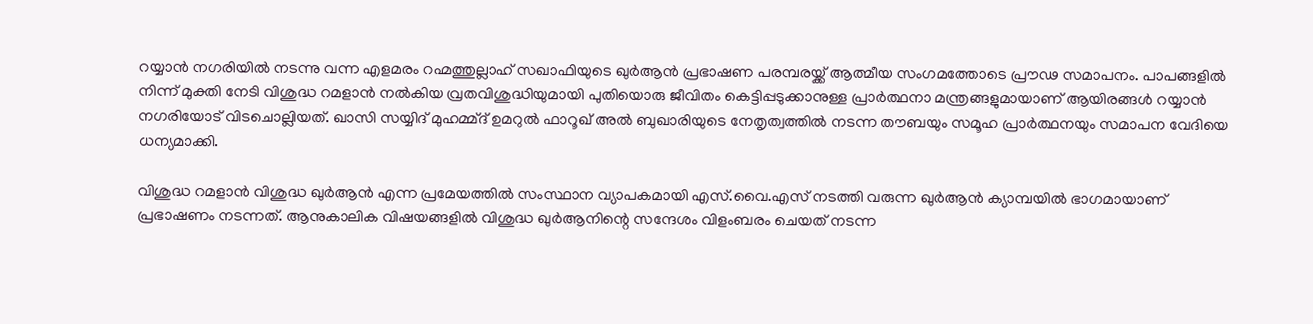റയ്യാന്‍ നഗരിയില്‍ നടന്നു വന്ന എളമരം റഹ്മത്തുല്ലാഹ് സഖാഫിയുടെ ഖുര്‍ആന്‍ പ്രഭാഷണ പരമ്പരയ്ക്ക് ആത്മീയ സംഗമത്തോടെ പ്രൗഢ സമാപനം. പാപങ്ങളില്‍ നിന്ന് മുക്തി നേടി വിശുദ്ധ റമളാന്‍ നല്‍കിയ വ്രതവിശുദ്ധിയുമായി പുതിയൊരു ജീവിതം കെട്ടിപ്പടുക്കാനുള്ള പ്രാര്‍ത്ഥനാ മന്ത്രങ്ങളുമായാണ് ആയിരങ്ങള്‍ റയ്യാന്‍ നഗരിയോട് വിടചൊല്ലിയത്. ഖാസി സയ്യിദ് മുഹമ്മ്ദ് ഉമറുല്‍ ഫാറൂഖ് അല്‍ ബുഖാരിയുടെ നേതൃത്വത്തില്‍ നടന്ന തൗബയും സമൂഹ പ്രാര്‍ത്ഥനയും സമാപന വേദിയെ ധന്യമാക്കി.

വിശുദ്ധ റമളാന്‍ വിശുദ്ധ ഖുര്‍ആന്‍ എന്ന പ്രമേയത്തില്‍ സംസ്ഥാന വ്യാപകമായി എസ്.വൈ.എസ് നടത്തി വരുന്ന ഖുര്‍ആന്‍ ക്യാമ്പയില്‍ ഭാഗമായാണ് പ്രഭാഷണം നടന്നത്. ആനുകാലിക വിഷയങ്ങളില്‍ വിശുദ്ധ ഖുര്‍ആനിന്റെ സന്ദേശം വിളംബരം ചെയത് നടന്ന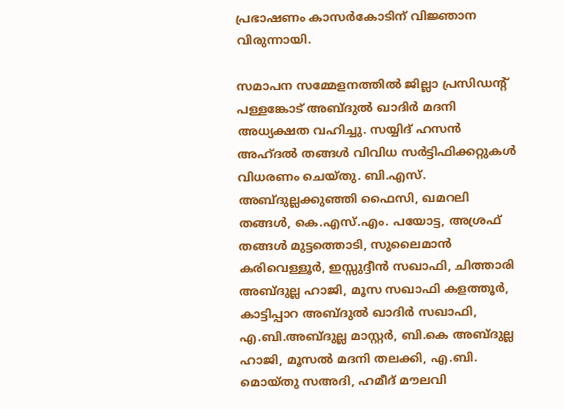പ്രഭാഷണം കാസര്‍കോടിന് വിജ്ഞാന വിരുന്നായി.

സമാപന സമ്മേളനത്തില്‍ ജില്ലാ പ്രസിഡന്റ് പള്ളങ്കോട് അബ്ദുല്‍ ഖാദിര്‍ മദനി അധ്യക്ഷത വഹിച്ചു. സയ്യിദ് ഹസന്‍ അഹ്ദല്‍ തങ്ങള്‍ വിവിധ സര്‍ട്ടിഫിക്കറ്റുകള്‍ വിധരണം ചെയ്തു. ബി.എസ്. അബ്ദുല്ലക്കുഞ്ഞി ഫൈസി, ഖമറലി തങ്ങള്‍, കെ.എസ്.എം. പയോട്ട, അശ്രഫ് തങ്ങള്‍ മുട്ടത്തൊടി, സുലൈമാന്‍ കരിവെള്ളൂര്‍, ഇസ്സുദ്ദീന്‍ സഖാഫി, ചിത്താരി അബ്ദുല്ല ഹാജി, മൂസ സഖാഫി കളത്തൂര്‍, കാട്ടിപ്പാറ അബ്ദുല്‍ ഖാദിര്‍ സഖാഫി, എ.ബി.അബ്ദുല്ല മാസ്റ്റര്‍, ബി.കെ അബ്ദുല്ല ഹാജി, മൂസല്‍ മദനി തലക്കി, എ.ബി. മൊയ്തു സഅദി, ഹമീദ് മൗലവി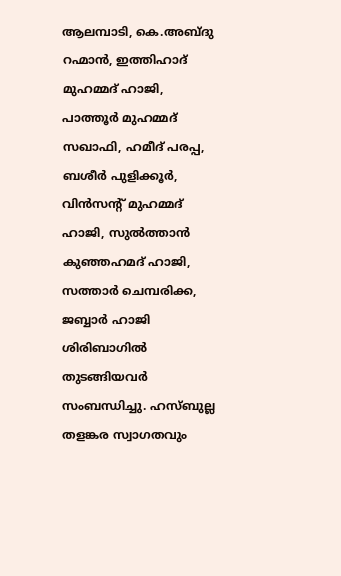ആലമ്പാടി, കെ.അബ്ദു റഹ്മാന്‍, ഇത്തിഹാദ് മുഹമ്മദ് ഹാജി, പാത്തൂര്‍ മുഹമ്മദ് സഖാഫി, ഹമീദ് പരപ്പ, ബശീര്‍ പുളിക്കൂര്‍, വിന്‍സന്റ് മുഹമ്മദ് ഹാജി, സുല്‍ത്താന്‍ കുഞ്ഞഹമദ് ഹാജി, സത്താര്‍ ചെമ്പരിക്ക, ജബ്ബാര്‍ ഹാജി ശിരിബാഗില്‍ തുടങ്ങിയവര്‍ സംബന്ധിച്ചു. ഹസ്ബുല്ല തളങ്കര സ്വാഗതവും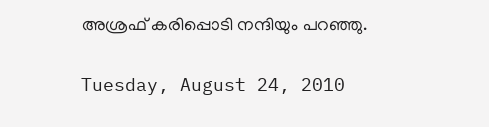അശ്രഫ് കരിപ്പൊടി നന്ദിയും പറഞ്ഞു.

Tuesday, August 24, 2010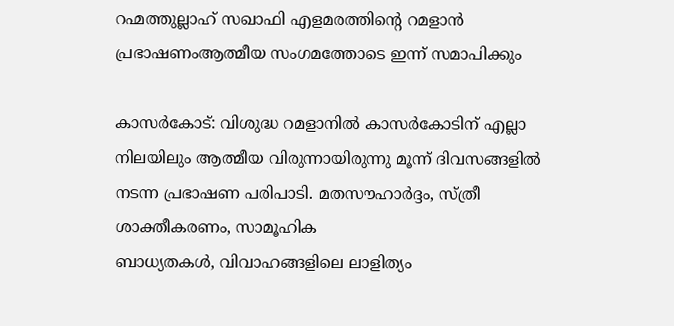റഹ്മത്തുല്ലാഹ് സഖാഫി എളമരത്തിന്റെ റമളാന്‍ പ്രഭാഷണംആത്മീയ സംഗമത്തോടെ ഇന്ന് സമാപിക്കും

കാസര്‍കോട്: വിശുദ്ധ റമളാനില്‍ കാസര്‍കോടിന് എല്ലാ നിലയിലും ആത്മീയ വിരുന്നായിരുന്നു മൂന്ന് ദിവസങ്ങളില്‍ നടന്ന പ്രഭാഷണ പരിപാടി. മതസൗഹാര്‍ദ്ദം, സ്ത്രീ ശാക്തീകരണം, സാമൂഹിക
ബാധ്യതകള്‍, വിവാഹങ്ങളിലെ ലാളിത്യം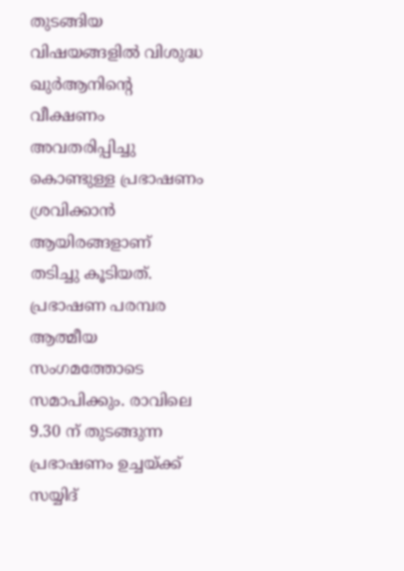തുടങ്ങിയ വിഷയങ്ങളില്‍ വിശുദ്ധ ഖുര്‍ആനിന്റെ വീക്ഷണം അവതരിപ്പിച്ചു കൊണ്ടുള്ള പ്രഭാഷണം ശ്രവിക്കാന്‍ ആയിരങ്ങളാണ് തടിച്ചു കൂടിയത്.
പ്രഭാഷണ പരമ്പര ആത്മീയ സംഗമത്തോടെ സമാപിക്കും. രാവിലെ 9.30 ന് തുടങ്ങുന്ന പ്രഭാഷണം ഉച്ചയ്ക്ക് സയ്യിദ്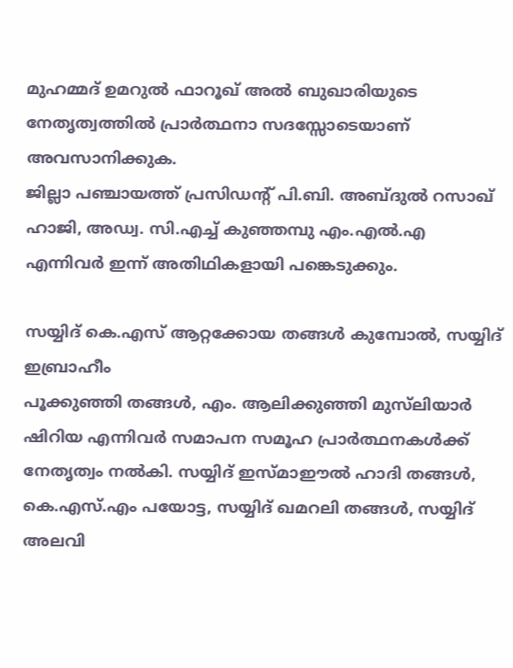മുഹമ്മദ് ഉമറുല്‍ ഫാറൂഖ് അല്‍ ബുഖാരിയുടെ നേതൃത്വത്തില്‍ പ്രാര്‍ത്ഥനാ സദസ്സോടെയാണ് അവസാനിക്കുക.
ജില്ലാ പഞ്ചായത്ത് പ്രസിഡന്റ് പി.ബി. അബ്ദുല്‍ റസാഖ് ഹാജി, അഡ്വ. സി.എച്ച് കുഞ്ഞമ്പു എം.എല്‍.എ എന്നിവര്‍ ഇന്ന് അതിഥികളായി പങ്കെടുക്കും.

സയ്യിദ് കെ.എസ് ആറ്റക്കോയ തങ്ങള്‍ കുമ്പോല്‍, സയ്യിദ് ഇബ്രാഹീം
പൂക്കുഞ്ഞി തങ്ങള്‍, എം. ആലിക്കുഞ്ഞി മുസ്‌ലിയാര്‍ ഷിറിയ എന്നിവര്‍ സമാപന സമൂഹ പ്രാര്‍ത്ഥനകള്‍ക്ക് നേതൃത്വം നല്‍കി. സയ്യിദ് ഇസ്മാഈല്‍ ഹാദി തങ്ങള്‍, കെ.എസ്.എം പയോട്ട, സയ്യിദ് ഖമറലി തങ്ങള്‍, സയ്യിദ് അലവി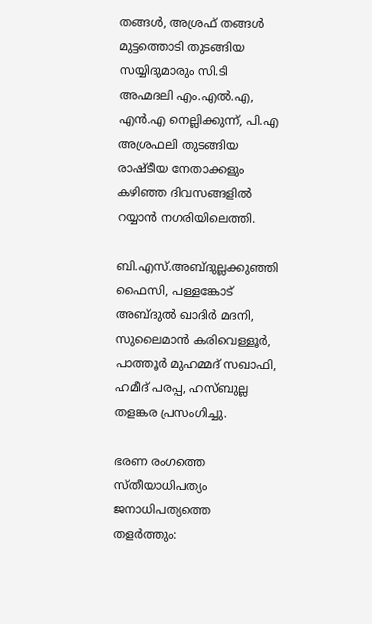തങ്ങള്‍, അശ്രഫ് തങ്ങള്‍ മുട്ടത്തൊടി തുടങ്ങിയ സയ്യിദുമാരും സി.ടി അഹ്മദലി എം.എല്‍.എ, എന്‍.എ നെല്ലിക്കുന്ന്, പി.എ അശ്രഫലി തുടങ്ങിയ രാഷ്ടീയ നേതാക്കളും കഴിഞ്ഞ ദിവസങ്ങളില്‍ റയ്യാന്‍ നഗരിയിലെത്തി.

ബി.എസ്.അബ്ദുല്ലക്കുഞ്ഞി ഫൈസി, പള്ളങ്കോട് അബ്ദുല്‍ ഖാദിര്‍ മദനി,
സുലൈമാന്‍ കരിവെള്ളൂര്‍, പാത്തൂര്‍ മുഹമ്മദ് സഖാഫി, ഹമീദ് പരപ്പ, ഹസ്ബുല്ല തളങ്കര പ്രസംഗിച്ചു.

ഭരണ രംഗത്തെ സ്തീയാധിപത്യം ജനാധിപത്യത്തെ തളര്‍ത്തും: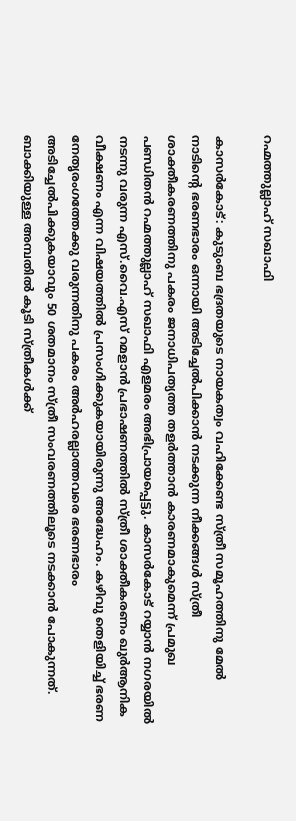റഹ്മത്തുല്ലാഹ് സഖാഫി

കാസര്‍കോട്: കുടുംബ ഭദ്രതയുടെ നായകത്വം വഹിക്കേണ്ട സ്ത്രീ സമൂഹത്തിനു മേല്‍ നാടിന്റെ ഭരണഭാരം ഒന്നായി അടിച്ചേല്‍പിക്കാന്‍ നടക്കുന്ന നീക്കങ്ങള്‍ സ്ത്രീ ശാക്തീകരണത്തിനു പകരം ജനാധിപത്യത്ത തളര്‍ത്താന്‍ കാരണമാകുമെന്ന് പ്രമുഖ പണ്ഡിതന്‍ റഹ്മത്തുല്ലാഹ് സഖാഫി എളമരം അഭിപ്രായപ്പെട്ടു. കാസര്‍കോട് റയ്യാന്‍ നഗരയില്‍ നടന്നു വരുന്ന എസ്.വൈ.എസ് റമളാന്‍ പ്രഭാഷണത്തില്‍ സ്ത്രീ ശാക്തീകരണം ഖുര്‍ആനിക വീക്ഷണം എന്ന വിഷയത്തില്‍ പ്രസംഗിക്കുകയായിരുന്നു അദ്ധേഹം. കഴിവു തെളിയിച്ച് ഭരണ നേതൃരംഗത്തേക്കു വരുന്നതിനു പകരം അര്‍ഹരല്ലാത്തവരെ ഭരണഭാരം അടിച്ചേല്‍പിക്കുകയാവും 50 ശതമാനം സ്ത്രീ സംവരണത്തിലൂടെ നടക്കാന്‍ പോകുന്നത്. ബാക്കിയുള്ള അമ്പതില്‍ കൂടി സ്ത്രീകള്‍ക്ക്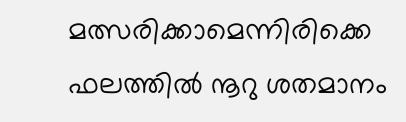മത്സരിക്കാമെന്നിരിക്കെ ഫലത്തില്‍ നൂറു ശതമാനം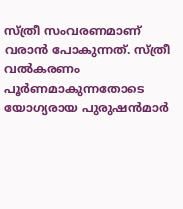സ്ത്രീ സംവരണമാണ് വരാന്‍ പോകുന്നത്. സ്ത്രീ വല്‍കരണം പൂര്‍ണമാകുന്നതോടെ യോഗ്യരായ പുരുഷന്‍മാര്‍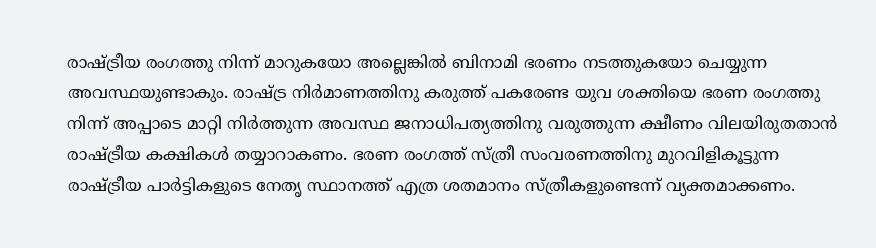രാഷ്ട്രീയ രംഗത്തു നിന്ന് മാറുകയോ അല്ലെങ്കില്‍ ബിനാമി ഭരണം നടത്തുകയോ ചെയ്യുന്ന അവസ്ഥയുണ്ടാകും. രാഷ്ട്ര നിര്‍മാണത്തിനു കരുത്ത് പകരേണ്ട യുവ ശക്തിയെ ഭരണ രംഗത്തു നിന്ന് അപ്പാടെ മാറ്റി നിര്‍ത്തുന്ന അവസ്ഥ ജനാധിപത്യത്തിനു വരുത്തുന്ന ക്ഷീണം വിലയിരുതതാന്‍ രാഷ്ട്രീയ കക്ഷികള്‍ തയ്യാറാകണം. ഭരണ രംഗത്ത് സ്ത്രീ സംവരണത്തിനു മുറവിളികൂട്ടുന്ന രാഷ്ട്രീയ പാര്‍ട്ടികളുടെ നേതൃ സ്ഥാനത്ത് എത്ര ശതമാനം സ്ത്രീകളുണ്ടെന്ന് വ്യക്തമാക്കണം.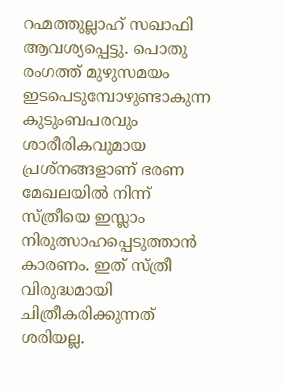റഹ്മത്തുല്ലാഹ് സഖാഫി ആവശ്യപ്പെട്ടു. പൊതു രംഗത്ത് മുഴുസമയം ഇടപെടുമ്പോഴുണ്ടാകുന്ന കുടുംബപരവും ശാരീരികവുമായ പ്രശ്‌നങ്ങളാണ് ഭരണ മേഖലയില്‍ നിന്ന് സ്ത്രീയെ ഇസ്ലാം നിരുത്സാഹപ്പെടുത്താന്‍ കാരണം. ഇത് സ്ത്രീ വിരുദ്ധമായി ചിത്രീകരിക്കുന്നത് ശരിയല്ല.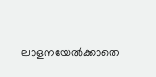ലാളനയേല്‍ക്കാതെ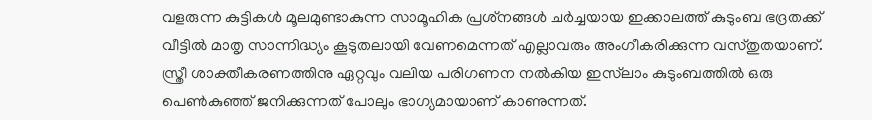വളരുന്ന കുട്ടികള്‍ മൂലമുണ്ടാകുന്ന സാമൂഹിക പ്രശ്‌നങ്ങള്‍ ചര്‍ച്ചയായ ഇക്കാലത്ത് കുടുംബ ഭദ്രതക്ക് വീട്ടില്‍ മാതൃ സാന്നിദ്ധ്യം കൂടുതലായി വേണമെന്നത് എല്ലാവരും അംഗീകരിക്കുന്ന വസ്തുതയാണ്. സ്ത്രീ ശാക്തീകരണത്തിനു ഏറ്റവും വലിയ പരിഗണന നല്‍കിയ ഇസ്‌ലാം കുടുംബത്തില്‍ ഒരു പെണ്‍കുഞ്ഞ് ജനിക്കുന്നത് പോലും ഭാഗ്യമായാണ് കാണുന്നത്.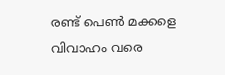രണ്ട് പെണ്‍ മക്കളെ വിവാഹം വരെ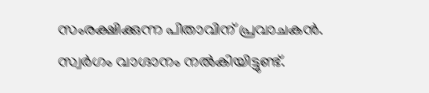സംരക്ഷിക്കുന്ന പിതാവിന് പ്രവാചകന്‍. സ്വര്‍ഗം വാഗ്ദാനം നല്‍കിയിട്ടുണ്ട്.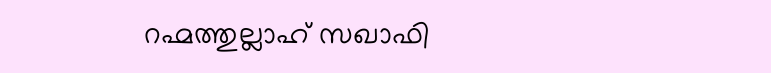റഹ്മത്തുല്ലാഹ് സഖാഫി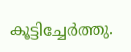കൂട്ടിച്ചേര്‍ത്തു.